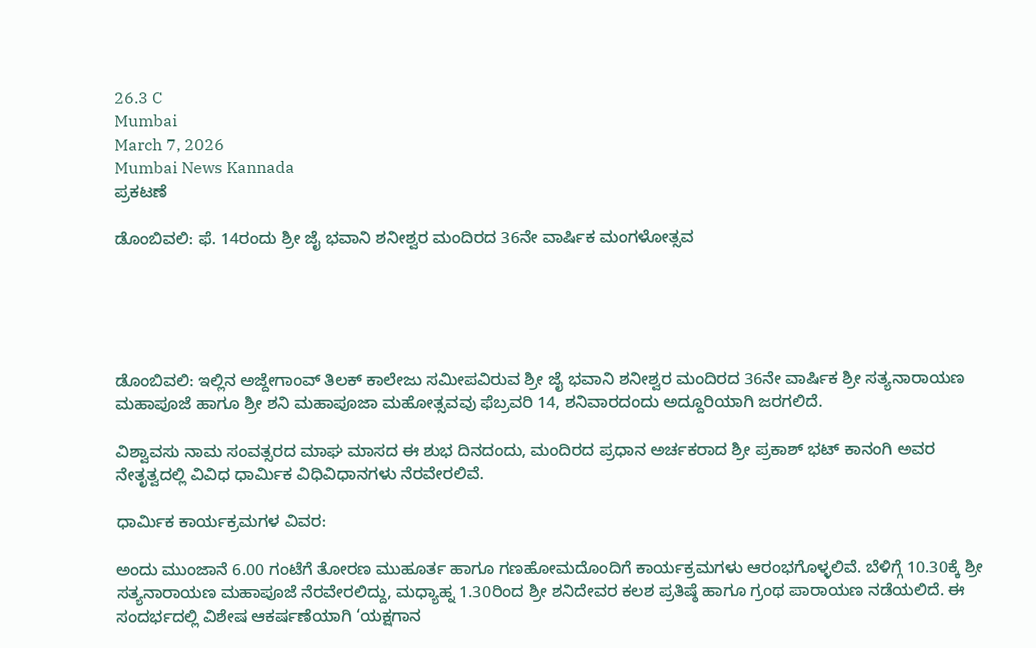26.3 C
Mumbai
March 7, 2026
Mumbai News Kannada
ಪ್ರಕಟಣೆ

ಡೊಂಬಿವಲಿ: ಫೆ. 14ರಂದು ಶ್ರೀ ಜೈ ಭವಾನಿ ಶನೀಶ್ವರ ಮಂದಿರದ 36ನೇ ವಾರ್ಷಿಕ ಮಂಗಳೋತ್ಸವ





ಡೊಂಬಿವಲಿ: ಇಲ್ಲಿನ ಅಜ್ದೇಗಾಂವ್ ತಿಲಕ್ ಕಾಲೇಜು ಸಮೀಪವಿರುವ ಶ್ರೀ ಜೈ ಭವಾನಿ ಶನೀಶ್ವರ ಮಂದಿರದ 36ನೇ ವಾರ್ಷಿಕ ಶ್ರೀ ಸತ್ಯನಾರಾಯಣ ಮಹಾಪೂಜೆ ಹಾಗೂ ಶ್ರೀ ಶನಿ ಮಹಾಪೂಜಾ ಮಹೋತ್ಸವವು ಫೆಬ್ರವರಿ 14, ಶನಿವಾರದಂದು ಅದ್ದೂರಿಯಾಗಿ ಜರಗಲಿದೆ.

ವಿಶ್ವಾವಸು ನಾಮ ಸಂವತ್ಸರದ ಮಾಘ ಮಾಸದ ಈ ಶುಭ ದಿನದಂದು, ಮಂದಿರದ ಪ್ರಧಾನ ಅರ್ಚಕರಾದ ಶ್ರೀ ಪ್ರಕಾಶ್ ಭಟ್ ಕಾನಂಗಿ ಅವರ ನೇತೃತ್ವದಲ್ಲಿ ವಿವಿಧ ಧಾರ್ಮಿಕ ವಿಧಿವಿಧಾನಗಳು ನೆರವೇರಲಿವೆ.

ಧಾರ್ಮಿಕ ಕಾರ್ಯಕ್ರಮಗಳ ವಿವರ:

ಅಂದು ಮುಂಜಾನೆ 6.00 ಗಂಟೆಗೆ ತೋರಣ ಮುಹೂರ್ತ ಹಾಗೂ ಗಣಹೋಮದೊಂದಿಗೆ ಕಾರ್ಯಕ್ರಮಗಳು ಆರಂಭಗೊಳ್ಳಲಿವೆ. ಬೆಳಿಗ್ಗೆ 10.30ಕ್ಕೆ ಶ್ರೀ ಸತ್ಯನಾರಾಯಣ ಮಹಾಪೂಜೆ ನೆರವೇರಲಿದ್ದು, ಮಧ್ಯಾಹ್ನ 1.30ರಿಂದ ಶ್ರೀ ಶನಿದೇವರ ಕಲಶ ಪ್ರತಿಷ್ಠೆ ಹಾಗೂ ಗ್ರಂಥ ಪಾರಾಯಣ ನಡೆಯಲಿದೆ. ಈ ಸಂದರ್ಭದಲ್ಲಿ ವಿಶೇಷ ಆಕರ್ಷಣೆಯಾಗಿ ‘ಯಕ್ಷಗಾನ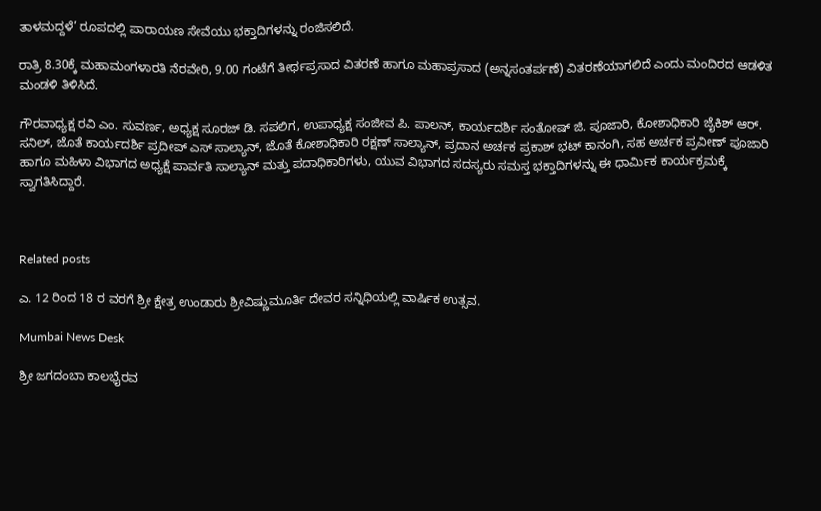ತಾಳಮದ್ದಳೆ’ ರೂಪದಲ್ಲಿ ಪಾರಾಯಣ ಸೇವೆಯು ಭಕ್ತಾದಿಗಳನ್ನು ರಂಜಿಸಲಿದೆ.

ರಾತ್ರಿ 8.30ಕ್ಕೆ ಮಹಾಮಂಗಳಾರತಿ ನೆರವೇರಿ, 9.00 ಗಂಟೆಗೆ ತೀರ್ಥಪ್ರಸಾದ ವಿತರಣೆ ಹಾಗೂ ಮಹಾಪ್ರಸಾದ (ಅನ್ನಸಂತರ್ಪಣೆ) ವಿತರಣೆಯಾಗಲಿದೆ ಎಂದು ಮಂದಿರದ ಆಡಳಿತ ಮಂಡಳಿ ತಿಳಿಸಿದೆ.

ಗೌರವಾಧ್ಯಕ್ಷ ರವಿ ಎಂ. ಸುವರ್ಣ, ಅಧ್ಯಕ್ಷ ಸೂರಜ್ ಡಿ. ಸಪಲಿಗ, ಉಪಾಧ್ಯಕ್ಷ ಸಂಜೀವ ಪಿ. ಪಾಲನ್, ಕಾರ್ಯದರ್ಶಿ ಸಂತೋಷ್ ಜಿ. ಪೂಜಾರಿ, ಕೋಶಾಧಿಕಾರಿ ಜೈಕಿಶ್ ಆರ್. ಸನಿಲ್, ಜೊತೆ ಕಾರ್ಯದರ್ಶಿ ಪ್ರದೀಪ್ ಎಸ್ ಸಾಲ್ಯಾನ್, ಜೊತೆ ಕೋಶಾಧಿಕಾರಿ ರಕ್ಷಣ್ ಸಾಲ್ಯಾನ್, ಪ್ರದಾನ ಅರ್ಚಕ ಪ್ರಕಾಶ್ ಭಟ್ ಕಾನಂಗಿ, ಸಹ ಅರ್ಚಕ ಪ್ರವೀಣ್ ಪೂಜಾರಿ ಹಾಗೂ ಮಹಿಳಾ ವಿಭಾಗದ ಅಧ್ಯಕ್ಷೆ ಪಾರ್ವತಿ ಸಾಲ್ಯಾನ್ ಮತ್ತು ಪದಾಧಿಕಾರಿಗಳು, ಯುವ ವಿಭಾಗದ ಸದಸ್ಯರು ಸಮಸ್ತ ಭಕ್ತಾದಿಗಳನ್ನು ಈ ಧಾರ್ಮಿಕ ಕಾರ್ಯಕ್ರಮಕ್ಕೆ ಸ್ವಾಗತಿಸಿದ್ದಾರೆ.



Related posts

ಎ. 12 ರಿಂದ 18 ರ ವರಗೆ ಶ್ರೀ ಕ್ಷೇತ್ರ ಉಂಡಾರು ಶ್ರೀವಿಷ್ಣುಮೂರ್ತಿ ದೇವರ ಸನ್ನಿಧಿಯಲ್ಲಿ ವಾರ್ಷಿಕ ಉತ್ಸವ.

Mumbai News Desk

ಶ್ರೀ ಜಗದಂಬಾ ಕಾಲಭೈರವ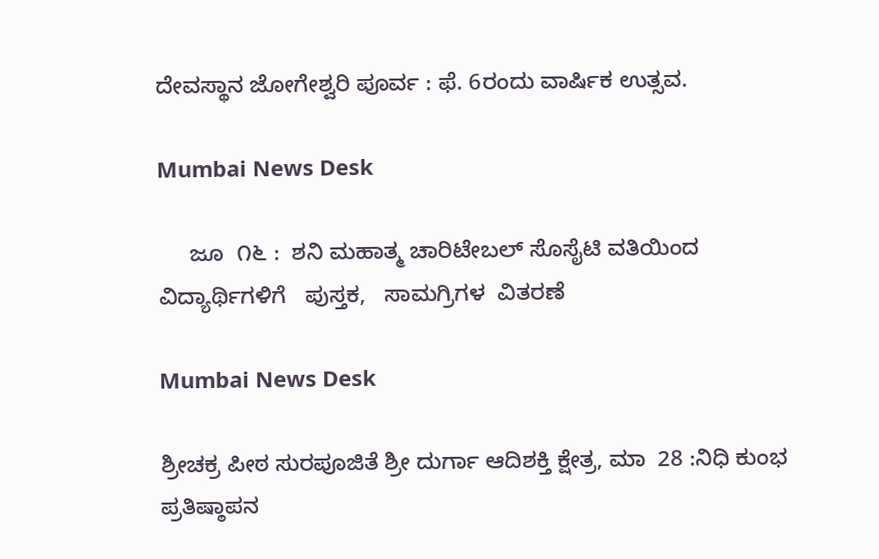ದೇವಸ್ಥಾನ ಜೋಗೇಶ್ವರಿ ಪೂರ್ವ : ಫೆ. 6ರಂದು ವಾರ್ಷಿಕ ಉತ್ಸವ.

Mumbai News Desk

     ಜೂ  ೧೬ :  ಶನಿ ಮಹಾತ್ಮ ಚಾರಿಟೇಬಲ್ ಸೊಸೈಟಿ ವತಿಯಿಂದ ವಿದ್ಯಾರ್ಥಿಗಳಿಗೆ   ಪುಸ್ತಕ,   ಸಾಮಗ್ರಿಗಳ  ವಿತರಣೆ

Mumbai News Desk

ಶ್ರೀಚಕ್ರ ಪೀಠ ಸುರಪೂಜಿತೆ ಶ್ರೀ ದುರ್ಗಾ ಆದಿಶಕ್ತಿ ಕ್ಷೇತ್ರ, ಮಾ  28 :ನಿಧಿ ಕುಂಭ ಪ್ರತಿಷ್ಠಾಪನ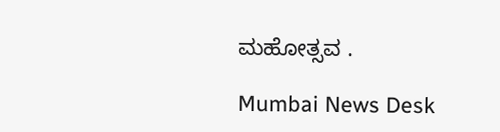ಮಹೋತ್ಸವ .

Mumbai News Desk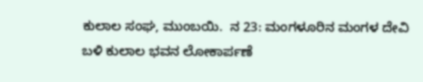ಕುಲಾಲ ಸಂಘ, ಮುಂಬಯಿ.  ನ 23: ಮಂಗಳೂರಿನ ಮಂಗಳ ದೇವಿ ಬಳಿ ಕುಲಾಲ ಭವನ ಲೋಕಾರ್ಪಣೆ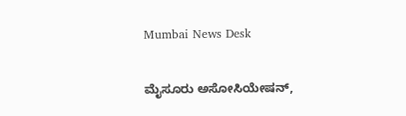Mumbai News Desk

ಮೈಸೂರು ಅಸೋಸಿಯೇಷನ್,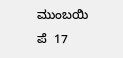ಮುಂಬಯಿ ಪೆ  17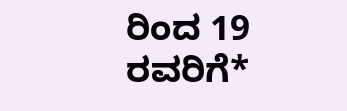ರಿಂದ 19 ರವರಿಗೆ*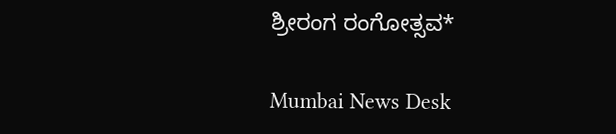ಶ್ರೀರಂಗ ರಂಗೋತ್ಸವ*

Mumbai News Desk